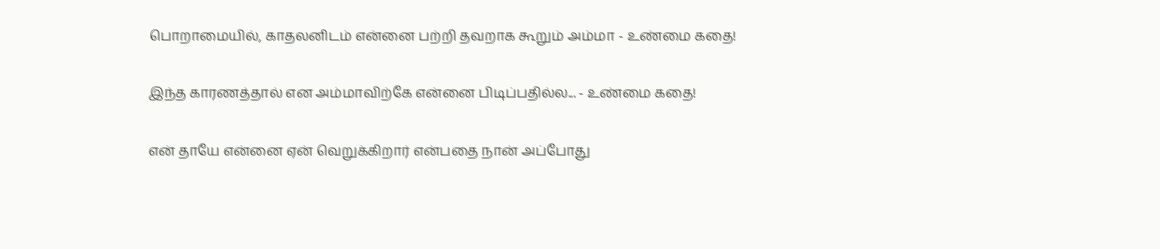பொறாமையில், காதலனிடம் என்னை பற்றி தவறாக கூறும் அம்மா - உண்மை கதை!

இந்த காரணத்தால் என அம்மாவிற்கே என்னை பிடிப்பதில்ல... - உண்மை கதை!

என் தாயே என்னை ஏன் வெறுக்கிறார் என்பதை நான் அப்போது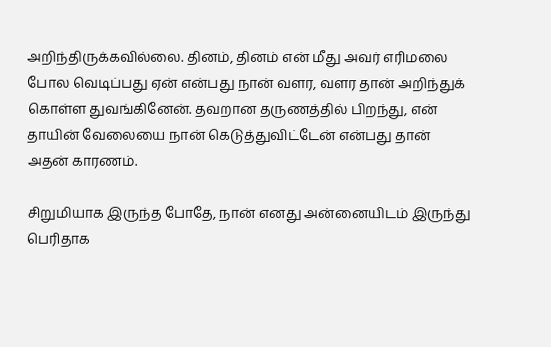அறிந்திருக்கவில்லை. தினம், தினம் என் மீது அவர் எரிமலை போல வெடிப்பது ஏன் என்பது நான் வளர, வளர தான் அறிந்துக் கொள்ள துவங்கினேன். தவறான தருணத்தில் பிறந்து, என் தாயின் வேலையை நான் கெடுத்துவிட்டேன் என்பது தான் அதன் காரணம்.

சிறுமியாக இருந்த போதே, நான் எனது அன்னையிடம் இருந்து பெரிதாக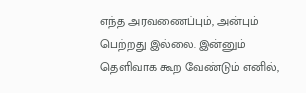எந்த அரவணைப்பும், அன்பும் பெற்றது இல்லை. இன்னும் தெளிவாக கூற வேண்டும் எனில்,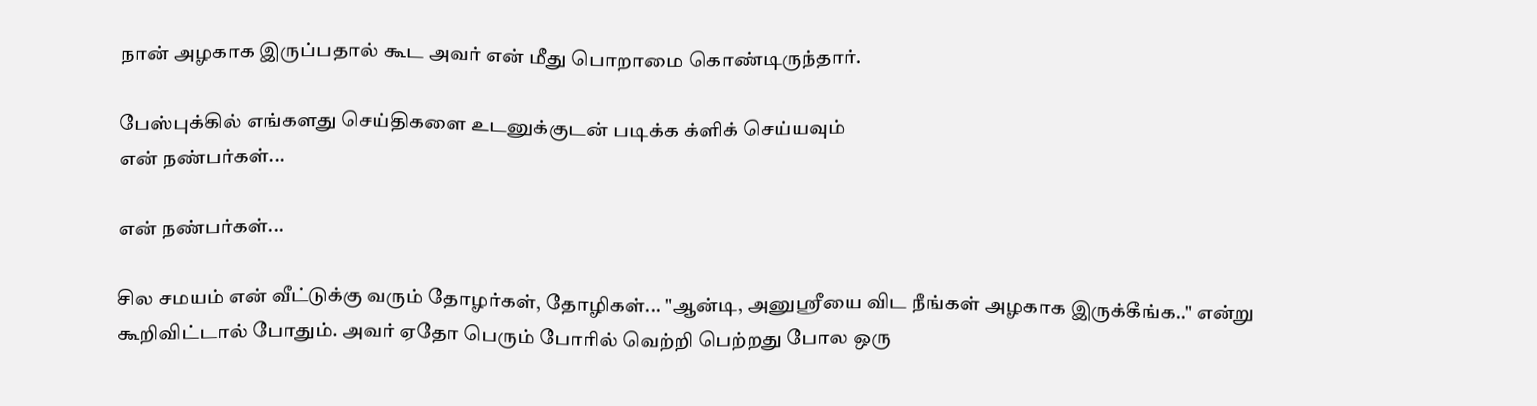நான் அழகாக இருப்பதால் கூட அவர் என் மீது பொறாமை கொண்டிருந்தார்.

பேஸ்புக்கில் எங்களது செய்திகளை உடனுக்குடன் படிக்க க்ளிக் செய்யவும்
என் நண்பர்கள்...

என் நண்பர்கள்...

சில சமயம் என் வீட்டுக்கு வரும் தோழர்கள், தோழிகள்... "ஆன்டி, அனுஸ்ரீயை விட நீங்கள் அழகாக இருக்கீங்க.." என்று கூறிவிட்டால் போதும். அவர் ஏதோ பெரும் போரில் வெற்றி பெற்றது போல ஒரு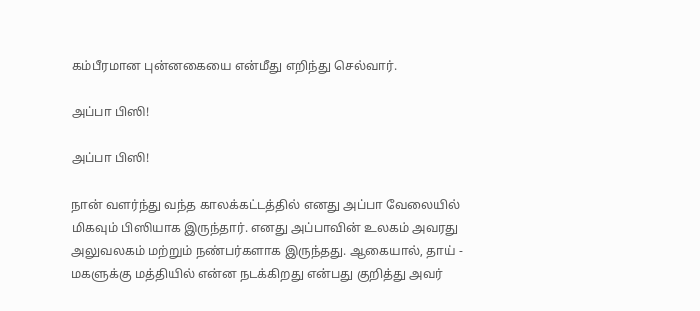கம்பீரமான புன்னகையை என்மீது எறிந்து செல்வார்.

அப்பா பிஸி!

அப்பா பிஸி!

நான் வளர்ந்து வந்த காலக்கட்டத்தில் எனது அப்பா வேலையில் மிகவும் பிஸியாக இருந்தார். எனது அப்பாவின் உலகம் அவரது அலுவலகம் மற்றும் நண்பர்களாக இருந்தது. ஆகையால், தாய் - மகளுக்கு மத்தியில் என்ன நடக்கிறது என்பது குறித்து அவர்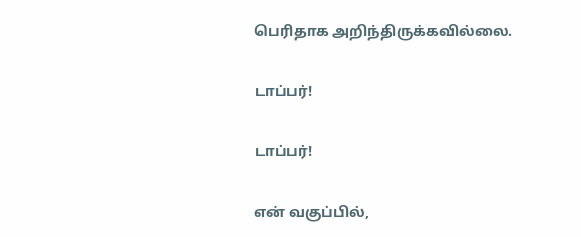பெரிதாக அறிந்திருக்கவில்லை.

டாப்பர்!

டாப்பர்!

என் வகுப்பில்,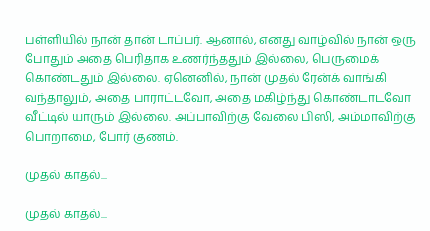பள்ளியில் நான் தான் டாப்பர். ஆனால், எனது வாழ்வில் நான் ஒரு போதும் அதை பெரிதாக உணர்ந்ததும் இல்லை, பெருமைக் கொண்டதும் இல்லை. ஏனெனில், நான் முதல் ரேன்க் வாங்கி வந்தாலும், அதை பாராட்டவோ, அதை மகிழ்ந்து கொண்டாடவோ வீட்டில் யாரும் இல்லை. அப்பாவிற்கு வேலை பிஸி, அம்மாவிற்கு பொறாமை, போர் குணம்.

முதல் காதல்...

முதல் காதல்...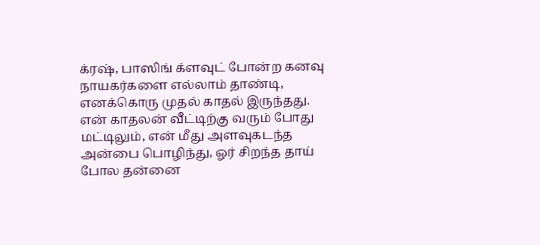க்ரஷ், பாஸிங் க்ளவுட் போன்ற கனவு நாயகர்களை எல்லாம் தாண்டி, எனக்கொரு முதல் காதல் இருந்தது. என் காதலன் வீட்டிற்கு வரும் போது மட்டிலும், என் மீது அளவுகடந்த அன்பை பொழிந்து, ஓர் சிறந்த தாய் போல தன்னை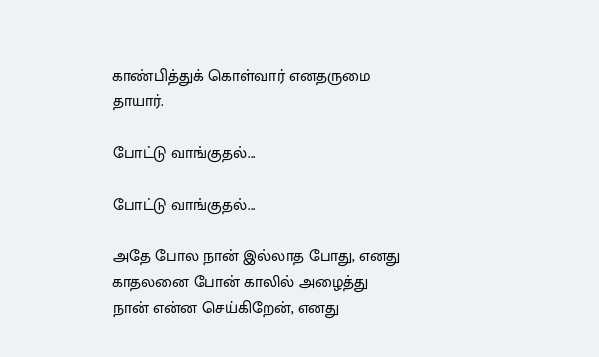காண்பித்துக் கொள்வார் எனதருமை தாயார்.

போட்டு வாங்குதல்...

போட்டு வாங்குதல்...

அதே போல நான் இல்லாத போது, எனது காதலனை போன் காலில் அழைத்து நான் என்ன செய்கிறேன், எனது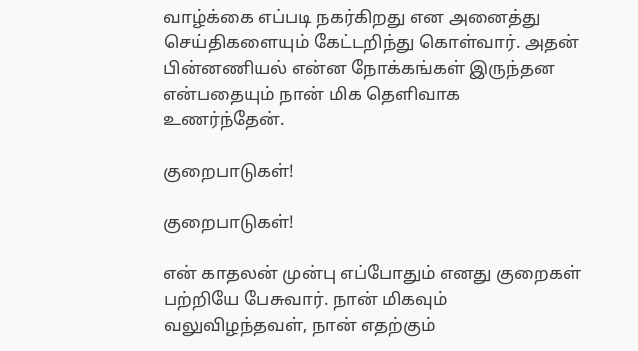வாழ்க்கை எப்படி நகர்கிறது என அனைத்து செய்திகளையும் கேட்டறிந்து கொள்வார். அதன் பின்னணியல் என்ன நோக்கங்கள் இருந்தன என்பதையும் நான் மிக தெளிவாக உணர்ந்தேன்.

குறைபாடுகள்!

குறைபாடுகள்!

என் காதலன் முன்பு எப்போதும் எனது குறைகள் பற்றியே பேசுவார். நான் மிகவும் வலுவிழந்தவள், நான் எதற்கும்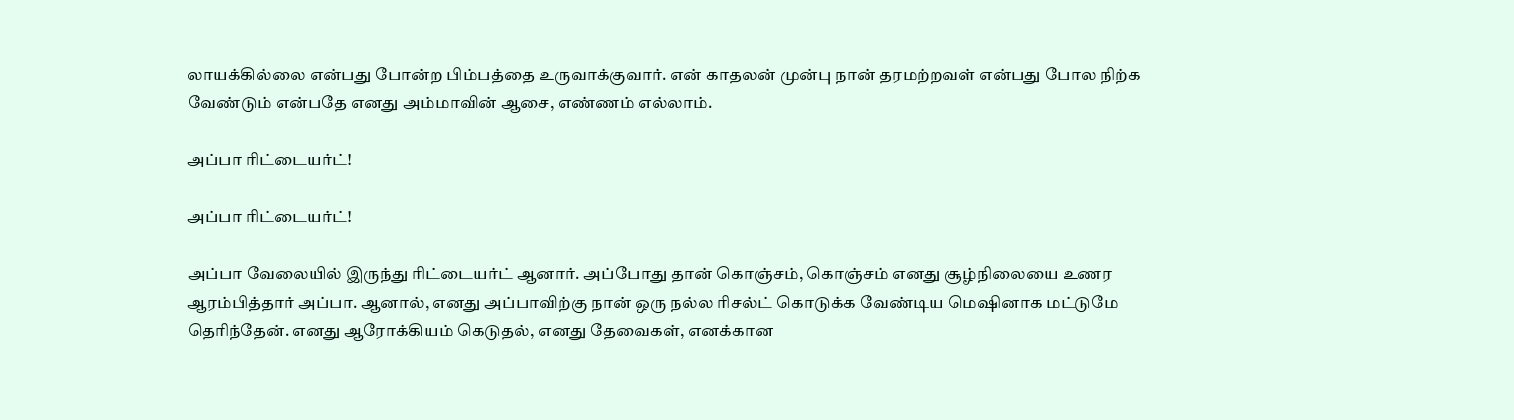லாயக்கில்லை என்பது போன்ற பிம்பத்தை உருவாக்குவார். என் காதலன் முன்பு நான் தரமற்றவள் என்பது போல நிற்க வேண்டும் என்பதே எனது அம்மாவின் ஆசை, எண்ணம் எல்லாம்.

அப்பா ரிட்டையர்ட்!

அப்பா ரிட்டையர்ட்!

அப்பா வேலையில் இருந்து ரிட்டையர்ட் ஆனார். அப்போது தான் கொஞ்சம், கொஞ்சம் எனது சூழ்நிலையை உணர ஆரம்பித்தார் அப்பா. ஆனால், எனது அப்பாவிற்கு நான் ஒரு நல்ல ரிசல்ட் கொடுக்க வேண்டிய மெஷினாக மட்டுமே தெரிந்தேன். எனது ஆரோக்கியம் கெடுதல், எனது தேவைகள், எனக்கான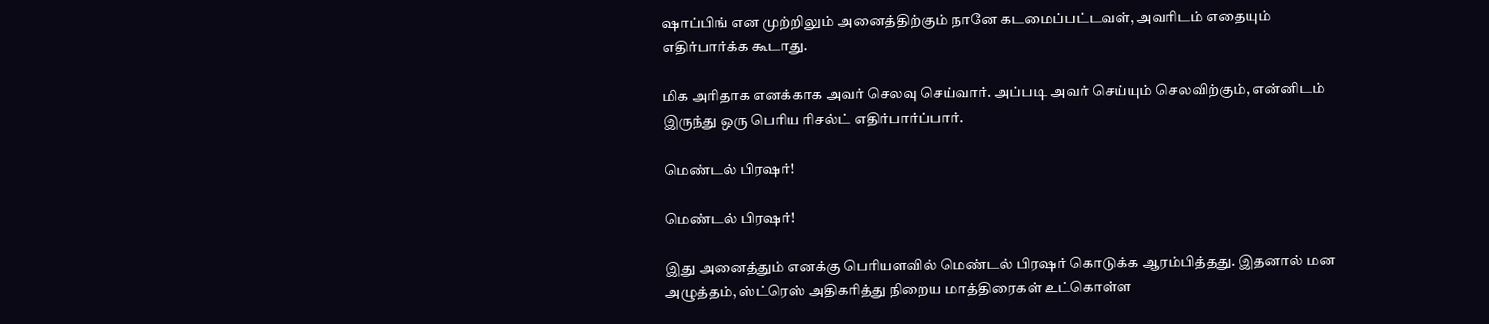ஷாப்பிங் என முற்றிலும் அனைத்திற்கும் நானே கடமைப்பட்டவள், அவரிடம் எதையும் எதிர்பார்க்க கூடாது.

மிக அரிதாக எனக்காக அவர் செலவு செய்வார். அப்படி அவர் செய்யும் செலவிற்கும், என்னிடம் இருந்து ஒரு பெரிய ரிசல்ட் எதிர்பார்ப்பார்.

மெண்டல் பிரஷர்!

மெண்டல் பிரஷர்!

இது அனைத்தும் எனக்கு பெரியளவில் மெண்டல் பிரஷர் கொடுக்க ஆரம்பித்தது. இதனால் மன அழுத்தம், ஸ்ட்ரெஸ் அதிகரித்து நிறைய மாத்திரைகள் உட்கொள்ள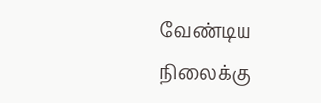வேண்டிய நிலைக்கு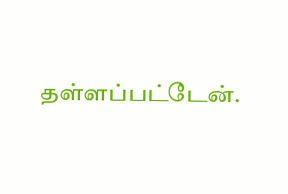தள்ளப்பட்டேன்.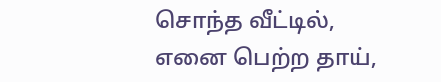சொந்த வீட்டில், எனை பெற்ற தாய்,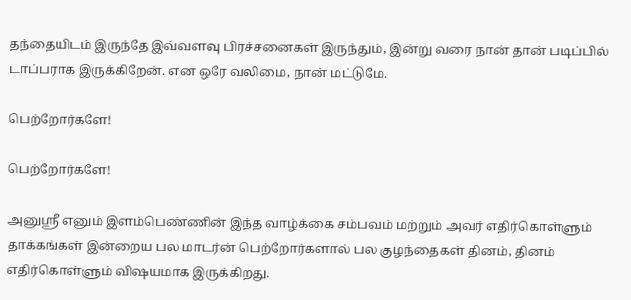தந்தையிடம் இருந்தே இவ்வளவு பிரச்சனைகள் இருந்தும், இன்று வரை நான் தான் படிப்பில் டாப்பராக இருக்கிறேன். என ஒரே வலிமை, நான் மட்டுமே.

பெற்றோர்களே!

பெற்றோர்களே!

அனுஸ்ரீ எனும் இளம்பெண்ணின் இந்த வாழ்க்கை சம்பவம் மற்றும் அவர் எதிர்கொள்ளும் தாக்கங்கள் இன்றைய பல மாடர்ன் பெற்றோர்களால் பல குழந்தைகள் தினம், தினம் எதிர்கொள்ளும் விஷயமாக இருக்கிறது.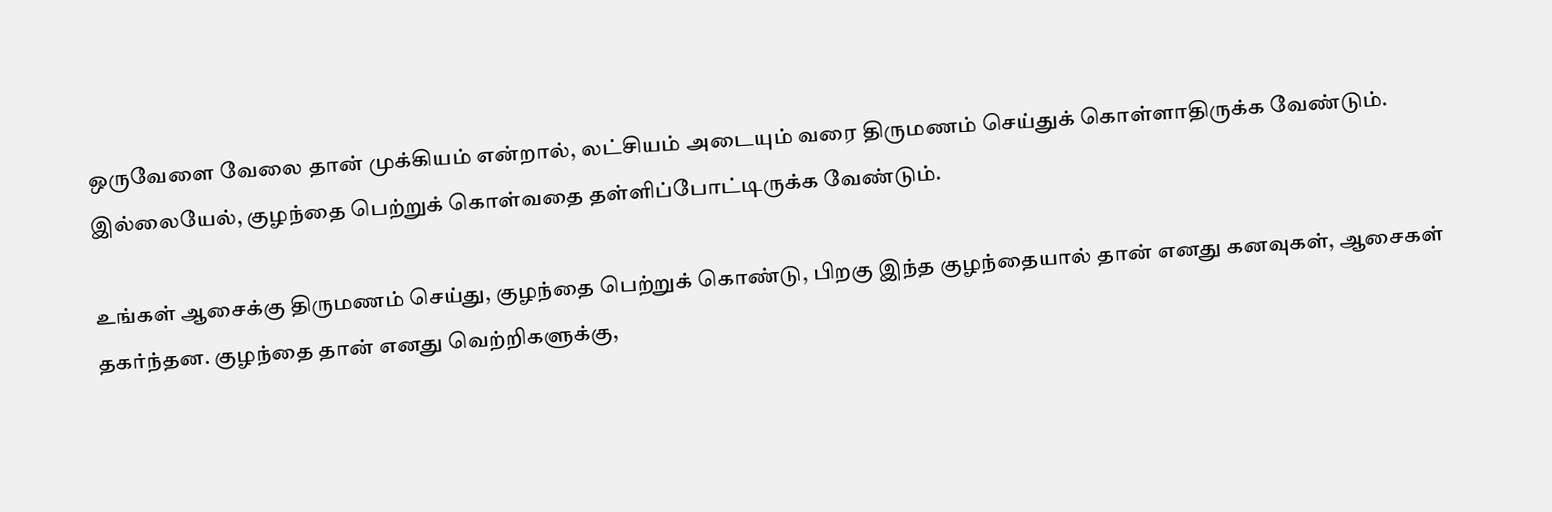ஒருவேளை வேலை தான் முக்கியம் என்றால், லட்சியம் அடையும் வரை திருமணம் செய்துக் கொள்ளாதிருக்க வேண்டும். இல்லையேல், குழந்தை பெற்றுக் கொள்வதை தள்ளிப்போட்டிருக்க வேண்டும்.

உங்கள் ஆசைக்கு திருமணம் செய்து, குழந்தை பெற்றுக் கொண்டு, பிறகு இந்த குழந்தையால் தான் எனது கனவுகள், ஆசைகள் தகர்ந்தன. குழந்தை தான் எனது வெற்றிகளுக்கு,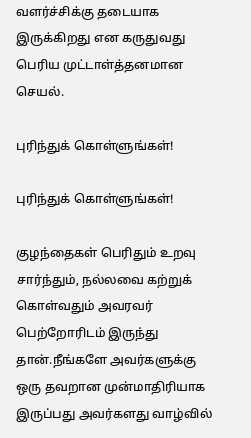வளர்ச்சிக்கு தடையாக இருக்கிறது என கருதுவது பெரிய முட்டாள்த்தனமான செயல்.

புரிந்துக் கொள்ளுங்கள்!

புரிந்துக் கொள்ளுங்கள்!

குழந்தைகள் பெரிதும் உறவு சார்ந்தும், நல்லவை கற்றுக் கொள்வதும் அவரவர் பெற்றோரிடம் இருந்து தான்.நீங்களே அவர்களுக்கு ஒரு தவறான முன்மாதிரியாக இருப்பது அவர்களது வாழ்வில்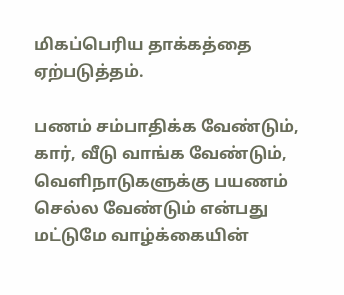மிகப்பெரிய தாக்கத்தை ஏற்படுத்தம்.

பணம் சம்பாதிக்க வேண்டும், கார், வீடு வாங்க வேண்டும், வெளிநாடுகளுக்கு பயணம் செல்ல வேண்டும் என்பது மட்டுமே வாழ்க்கையின்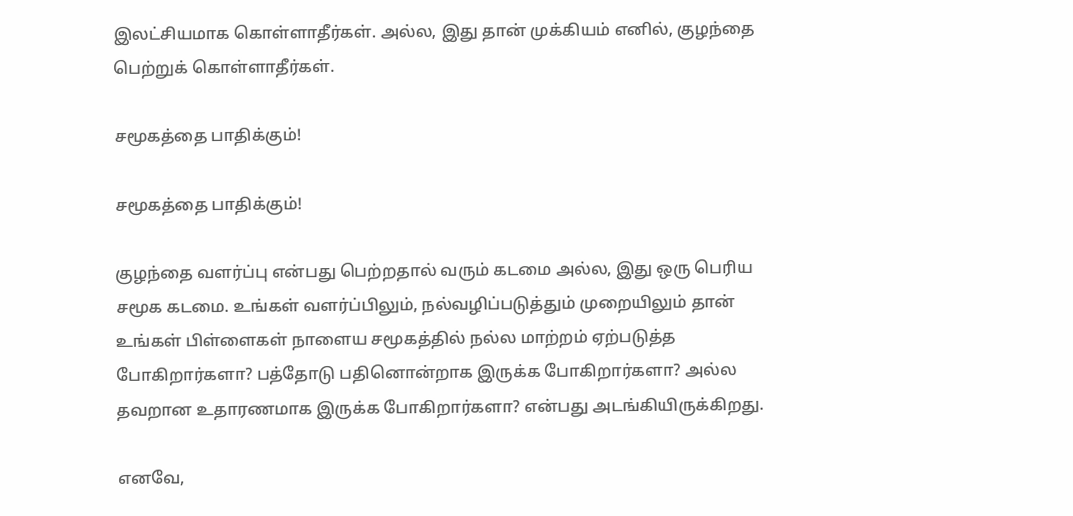இலட்சியமாக கொள்ளாதீர்கள். அல்ல, இது தான் முக்கியம் எனில், குழந்தை பெற்றுக் கொள்ளாதீர்கள்.

சமூகத்தை பாதிக்கும்!

சமூகத்தை பாதிக்கும்!

குழந்தை வளர்ப்பு என்பது பெற்றதால் வரும் கடமை அல்ல, இது ஒரு பெரிய சமூக கடமை. உங்கள் வளர்ப்பிலும், நல்வழிப்படுத்தும் முறையிலும் தான் உங்கள் பிள்ளைகள் நாளைய சமூகத்தில் நல்ல மாற்றம் ஏற்படுத்த போகிறார்களா? பத்தோடு பதினொன்றாக இருக்க போகிறார்களா? அல்ல தவறான உதாரணமாக இருக்க போகிறார்களா? என்பது அடங்கியிருக்கிறது.

எனவே,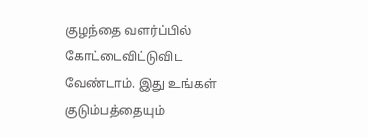குழந்தை வளர்ப்பில் கோட்டைவிட்டுவிட வேண்டாம். இது உங்கள் குடும்பத்தையும்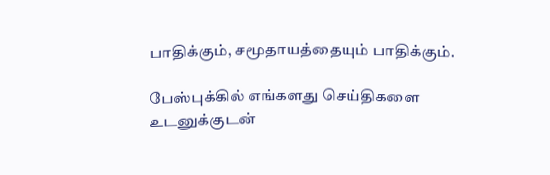பாதிக்கும், சமூதாயத்தையும் பாதிக்கும்.

பேஸ்புக்கில் எங்களது செய்திகளை உடனுக்குடன்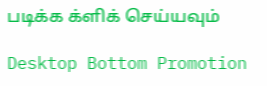படிக்க க்ளிக் செய்யவும்

Desktop Bottom Promotion